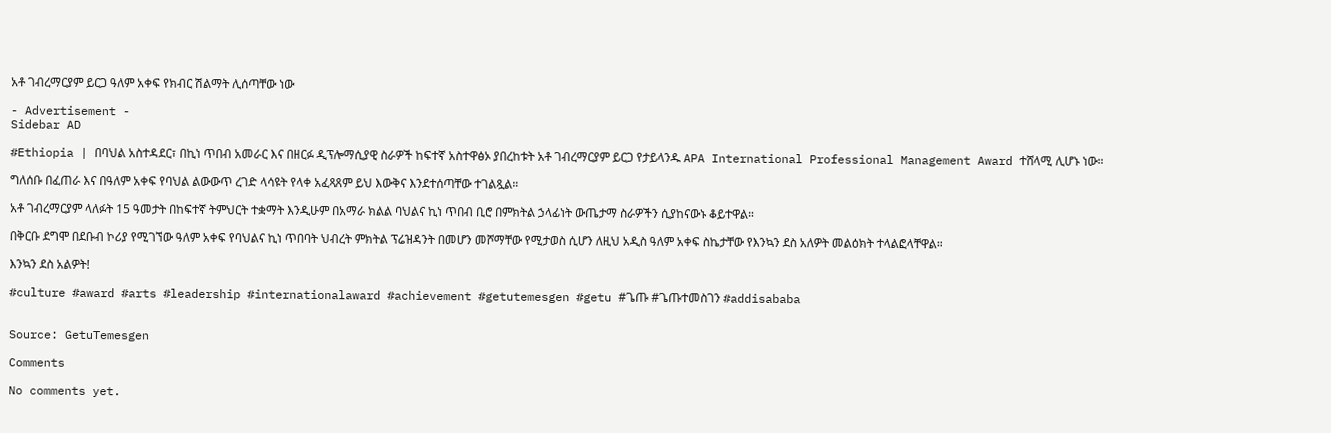አቶ ገብረማርያም ይርጋ ዓለም አቀፍ የክብር ሽልማት ሊሰጣቸው ነው

- Advertisement -
Sidebar AD

#Ethiopia | በባህል አስተዳደር፣ በኪነ ጥበብ አመራር እና በዘርፉ ዲፕሎማሲያዊ ስራዎች ከፍተኛ አስተዋፅኦ ያበረከቱት አቶ ገብረማርያም ይርጋ የታይላንዱ APA International Professional Management Award ተሸላሚ ሊሆኑ ነው።

ግለሰቡ በፈጠራ እና በዓለም አቀፍ የባህል ልውውጥ ረገድ ላሳዩት የላቀ አፈጻጸም ይህ እውቅና እንደተሰጣቸው ተገልጿል።

አቶ ገብረማርያም ላለፉት 15 ዓመታት በከፍተኛ ትምህርት ተቋማት እንዲሁም በአማራ ክልል ባህልና ኪነ ጥበብ ቢሮ በምክትል ኃላፊነት ውጤታማ ስራዎችን ሲያከናውኑ ቆይተዋል።

በቅርቡ ደግሞ በደቡብ ኮሪያ የሚገኘው ዓለም አቀፍ የባህልና ኪነ ጥበባት ህብረት ምክትል ፕሬዝዳንት በመሆን መሾማቸው የሚታወስ ሲሆን ለዚህ አዲስ ዓለም አቀፍ ስኬታቸው የእንኳን ደስ አለዎት መልዕክት ተላልፎላቸዋል።

እንኳን ደስ አልዎት!

#culture #award #arts #leadership #internationalaward #achievement #getutemesgen #getu #ጌጡ #ጌጡተመስገን #addisababa


Source: GetuTemesgen

Comments

No comments yet.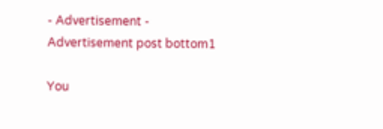- Advertisement -
Advertisement post bottom1

You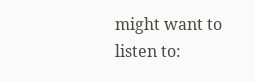might want to listen to: